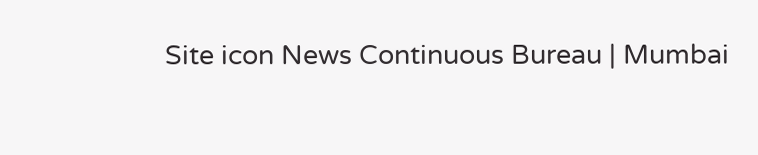Site icon News Continuous Bureau | Mumbai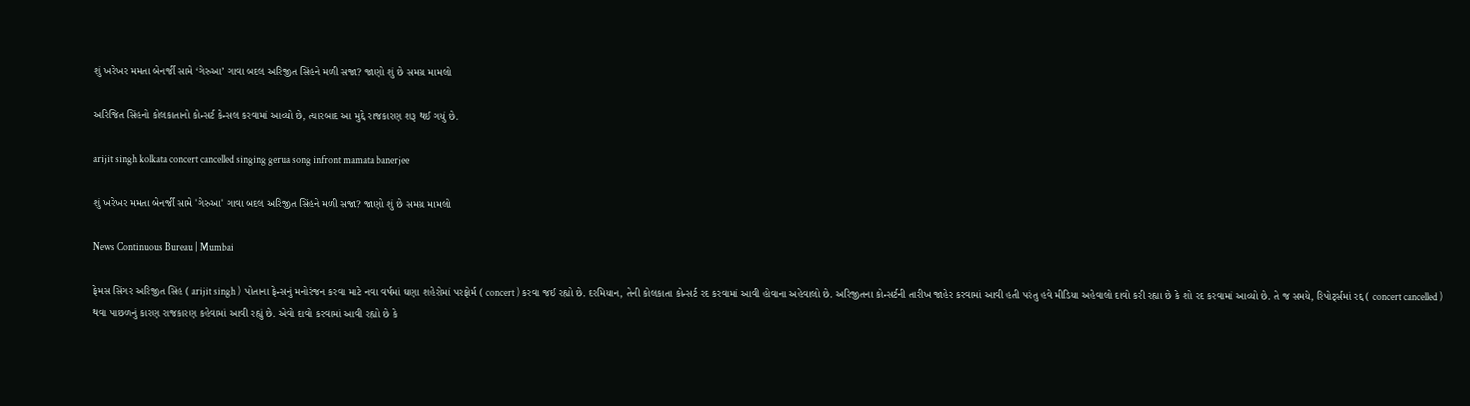શું ખરેખર મમતા બેનર્જી સામે ‘ગેરુઆ’ ગાવા બદલ અરિજીત સિંહને મળી સજા? જાણો શું છે સમગ્ર મામલો

અરિજિત સિંહનો કોલકાતાનો કોન્સર્ટ કેન્સલ કરવામાં આવ્યો છે, ત્યારબાદ આ મુદ્દે રાજકારણ શરૂ થઈ ગયું છે.

arijit singh kolkata concert cancelled singing gerua song infront mamata banerjee

શું ખરેખર મમતા બેનર્જી સામે 'ગેરુઆ' ગાવા બદલ અરિજીત સિંહને મળી સજા? જાણો શું છે સમગ્ર મામલો

News Continuous Bureau | Mumbai

ફેમસ સિંગર અરિજીત સિંહ ( arijit singh )  પોતાના ફેન્સનું મનોરંજન કરવા માટે નવા વર્ષમાં ઘણા શહેરોમાં પરફોર્મ ( concert ) કરવા જઈ રહ્યો છે. દરમિયાન, તેની કોલકાતા કોન્સર્ટ રદ કરવામાં આવી હોવાના અહેવાલો છે. અરિજીતના કોન્સર્ટની તારીખ જાહેર કરવામાં આવી હતી પરંતુ હવે મીડિયા અહેવાલો દાવો કરી રહ્યા છે કે શો રદ કરવામાં આવ્યો છે. તે જ સમયે, રિપોર્ટ્સમાં રદ્દ ( concert cancelled )  થવા પાછળનું કારણ રાજકારણ કહેવામાં આવી રહ્યું છે. એવો દાવો કરવામાં આવી રહ્યો છે કે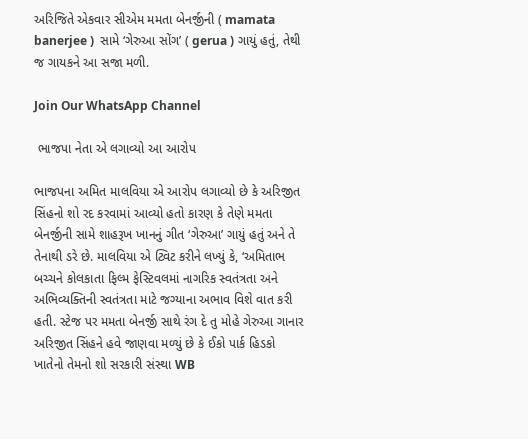અરિજિતે એકવાર સીએમ મમતા બેનર્જીની ( mamata banerjee )  સામે ‘ગેરુઆ સોંગ’ ( gerua ) ગાયું હતું, તેથી જ ગાયકને આ સજા મળી.

Join Our WhatsApp Channel

 ભાજપા નેતા એ લગાવ્યો આ આરોપ

ભાજપના અમિત માલવિયા એ આરોપ લગાવ્યો છે કે અરિજીત સિંહનો શો રદ કરવામાં આવ્યો હતો કારણ કે તેણે મમતા બેનર્જીની સામે શાહરૂખ ખાનનું ગીત ‘ગેરુઆ’ ગાયું હતું અને તે તેનાથી ડરે છે. માલવિયા એ ટ્વિટ કરીને લખ્યું કે, ‘અમિતાભ બચ્ચને કોલકાતા ફિલ્મ ફેસ્ટિવલમાં નાગરિક સ્વતંત્રતા અને અભિવ્યક્તિની સ્વતંત્રતા માટે જગ્યાના અભાવ વિશે વાત કરી હતી. સ્ટેજ પર મમતા બેનર્જી સાથે રંગ દે તુ મોહે ગેરુઆ ગાનાર અરિજીત સિંહને હવે જાણવા મળ્યું છે કે ઈકો પાર્ક હિડકો ખાતેનો તેમનો શો સરકારી સંસ્થા WB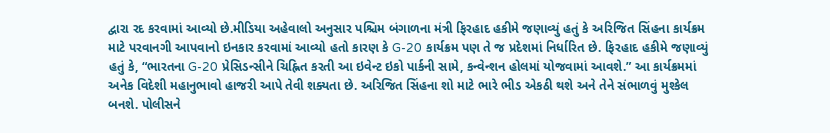દ્વારા રદ કરવામાં આવ્યો છે.મીડિયા અહેવાલો અનુસાર પશ્ચિમ બંગાળના મંત્રી ફિરહાદ હકીમે જણાવ્યું હતું કે અરિજિત સિંહના કાર્યક્રમ માટે પરવાનગી આપવાનો ઇનકાર કરવામાં આવ્યો હતો કારણ કે G-20 કાર્યક્રમ પણ તે જ પ્રદેશમાં નિર્ધારિત છે. ફિરહાદ હકીમે જણાવ્યું હતું કે, “ભારતના G-20 પ્રેસિડન્સીને ચિહ્નિત કરતી આ ઇવેન્ટ ઇકો પાર્કની સામે, કન્વેન્શન હોલમાં યોજવામાં આવશે.” આ કાર્યક્રમમાં અનેક વિદેશી મહાનુભાવો હાજરી આપે તેવી શક્યતા છે. અરિજિત સિંહના શો માટે ભારે ભીડ એકઠી થશે અને તેને સંભાળવું મુશ્કેલ બનશે. પોલીસને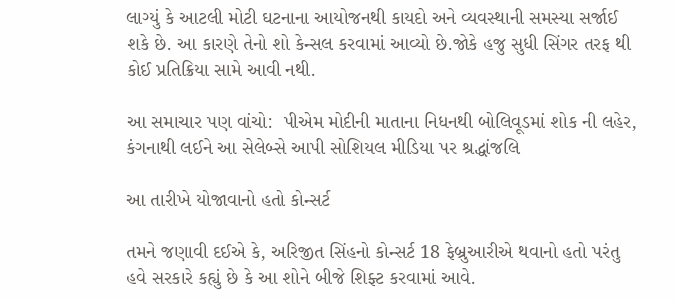લાગ્યું કે આટલી મોટી ઘટનાના આયોજનથી કાયદો અને વ્યવસ્થાની સમસ્યા સર્જાઈ શકે છે. આ કારણે તેનો શો કેન્સલ કરવામાં આવ્યો છે.જોકે હજુ સુધી સિંગર તરફ થી કોઈ પ્રતિક્રિયા સામે આવી નથી.

આ સમાચાર પણ વાંચો:  પીએમ મોદીની માતાના નિધનથી બોલિવૂડમાં શોક ની લહેર, કંગનાથી લઈને આ સેલેબ્સે આપી સોશિયલ મીડિયા પર શ્રદ્ધાંજલિ

આ તારીખે યોજાવાનો હતો કોન્સર્ટ

તમને જણાવી દઈએ કે, અરિજીત સિંહનો કોન્સર્ટ 18 ફેબ્રુઆરીએ થવાનો હતો પરંતુ હવે સરકારે કહ્યું છે કે આ શોને બીજે શિફ્ટ કરવામાં આવે.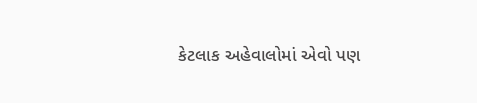કેટલાક અહેવાલોમાં એવો પણ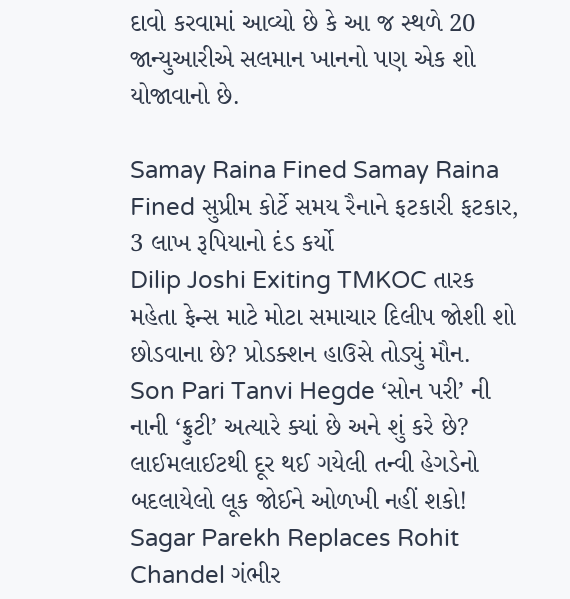દાવો કરવામાં આવ્યો છે કે આ જ સ્થળે 20 જાન્યુઆરીએ સલમાન ખાનનો પણ એક શો યોજાવાનો છે.

Samay Raina Fined Samay Raina Fined સુપ્રીમ કોર્ટે સમય રૈનાને ફટકારી ફટકાર, 3 લાખ રૂપિયાનો દંડ કર્યો
Dilip Joshi Exiting TMKOC તારક મહેતા ફેન્સ માટે મોટા સમાચાર દિલીપ જોશી શો છોડવાના છે? પ્રોડક્શન હાઉસે તોડ્યું મૌન.
Son Pari Tanvi Hegde ‘સોન પરી’ ની નાની ‘ફ્રુટી’ અત્યારે ક્યાં છે અને શું કરે છે? લાઈમલાઈટથી દૂર થઈ ગયેલી તન્વી હેગડેનો બદલાયેલો લૂક જોઈને ઓળખી નહીં શકો!
Sagar Parekh Replaces Rohit Chandel ગંભીર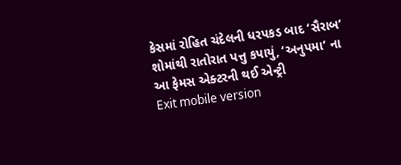કેસમાં રોહિત ચંદેલની ધરપકડ બાદ ‘સૈરાબ’ શોમાંથી રાતોરાત પત્તુ કપાયું, ‘અનુપમા’ ના આ ફેમસ એક્ટરની થઈ એન્ટ્રી
Exit mobile version